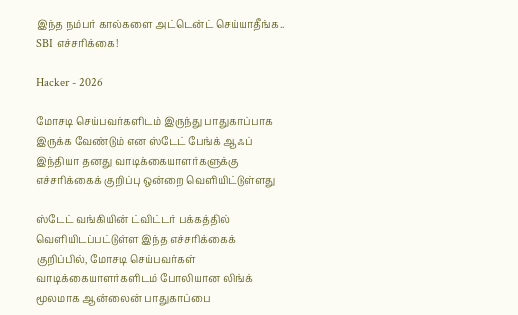இந்த நம்பர் கால்களை அட்டென்ட் செய்யாதீங்க.. SBI எச்சரிக்கை!

Hacker - 2026

மோசடி செய்பவர்களிடம் இருந்து பாதுகாப்பாக இருக்க வேண்டும் என ஸ்டேட் பேங்க் ஆஃப் இந்தியா தனது வாடிக்கையாளர்களுக்கு எச்சரிக்கைக் குறிப்பு ஒன்றை வெளியிட்டுள்ளது

ஸ்டேட் வங்கியின் ட்விட்டர் பக்கத்தில் வெளியிடப்பட்டுள்ள இந்த எச்சரிக்கைக் குறிப்பில், மோசடி செய்பவர்கள் வாடிக்கையாளர்களிடம் போலியான லிங்க் மூலமாக ஆன்லைன் பாதுகாப்பை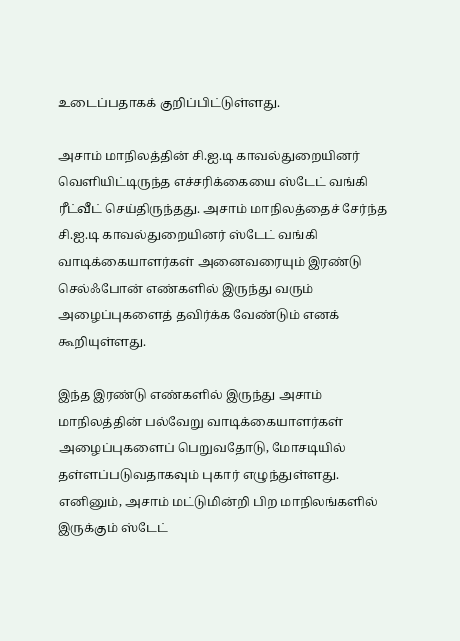உடைப்பதாகக் குறிப்பிட்டுள்ளது.

அசாம் மாநிலத்தின் சி.ஐ.டி காவல்துறையினர் வெளியிட்டிருந்த எச்சரிக்கையை ஸ்டேட் வங்கி ரீட்வீட் செய்திருந்தது. அசாம் மாநிலத்தைச் சேர்ந்த சி.ஐ.டி காவல்துறையினர் ஸ்டேட் வங்கி வாடிக்கையாளர்கள் அனைவரையும் இரண்டு செல்ஃபோன் எண்களில் இருந்து வரும் அழைப்புகளைத் தவிர்க்க வேண்டும் எனக் கூறியுள்ளது.

இந்த இரண்டு எண்களில் இருந்து அசாம் மாநிலத்தின் பல்வேறு வாடிக்கையாளர்கள் அழைப்புகளைப் பெறுவதோடு, மோசடியில் தள்ளப்படுவதாகவும் புகார் எழுந்துள்ளது. எனினும், அசாம் மட்டுமின்றி பிற மாநிலங்களில் இருக்கும் ஸ்டேட்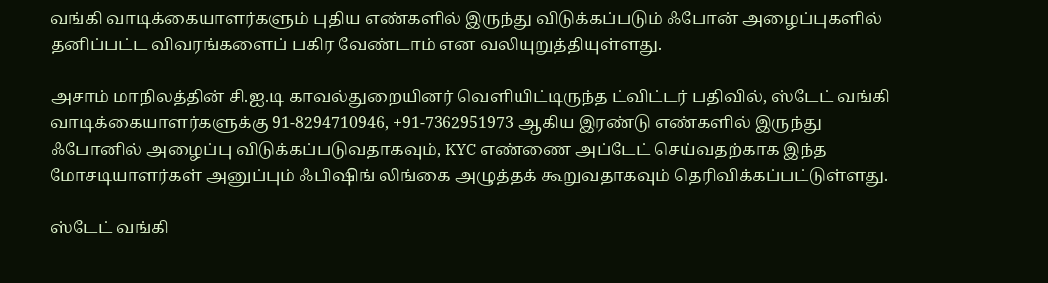வங்கி வாடிக்கையாளர்களும் புதிய எண்களில் இருந்து விடுக்கப்படும் ஃபோன் அழைப்புகளில் தனிப்பட்ட விவரங்களைப் பகிர வேண்டாம் என வலியுறுத்தியுள்ளது.

அசாம் மாநிலத்தின் சி.ஐ.டி காவல்துறையினர் வெளியிட்டிருந்த ட்விட்டர் பதிவில், ஸ்டேட் வங்கி வாடிக்கையாளர்களுக்கு 91-8294710946, +91-7362951973 ஆகிய இரண்டு எண்களில் இருந்து ஃபோனில் அழைப்பு விடுக்கப்படுவதாகவும், KYC எண்ணை அப்டேட் செய்வதற்காக இந்த மோசடியாளர்கள் அனுப்பும் ஃபிஷிங் லிங்கை அழுத்தக் கூறுவதாகவும் தெரிவிக்கப்பட்டுள்ளது.

ஸ்டேட் வங்கி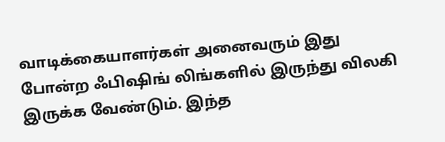வாடிக்கையாளர்கள் அனைவரும் இது போன்ற ஃபிஷிங் லிங்களில் இருந்து விலகி இருக்க வேண்டும். இந்த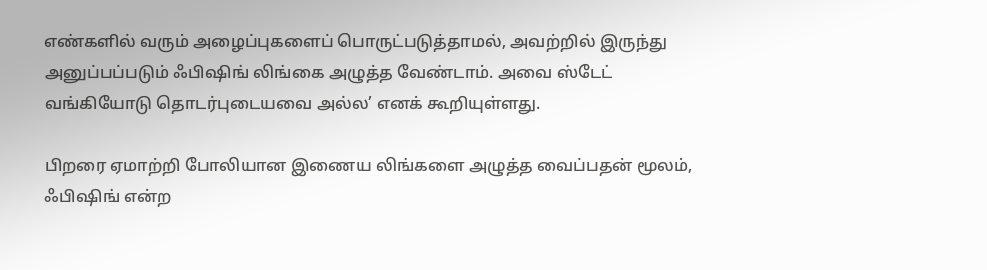எண்களில் வரும் அழைப்புகளைப் பொருட்படுத்தாமல், அவற்றில் இருந்து அனுப்பப்படும் ஃபிஷிங் லிங்கை அழுத்த வேண்டாம். அவை ஸ்டேட் வங்கியோடு தொடர்புடையவை அல்ல’ எனக் கூறியுள்ளது.

பிறரை ஏமாற்றி போலியான இணைய லிங்களை அழுத்த வைப்பதன் மூலம், ஃபிஷிங் என்ற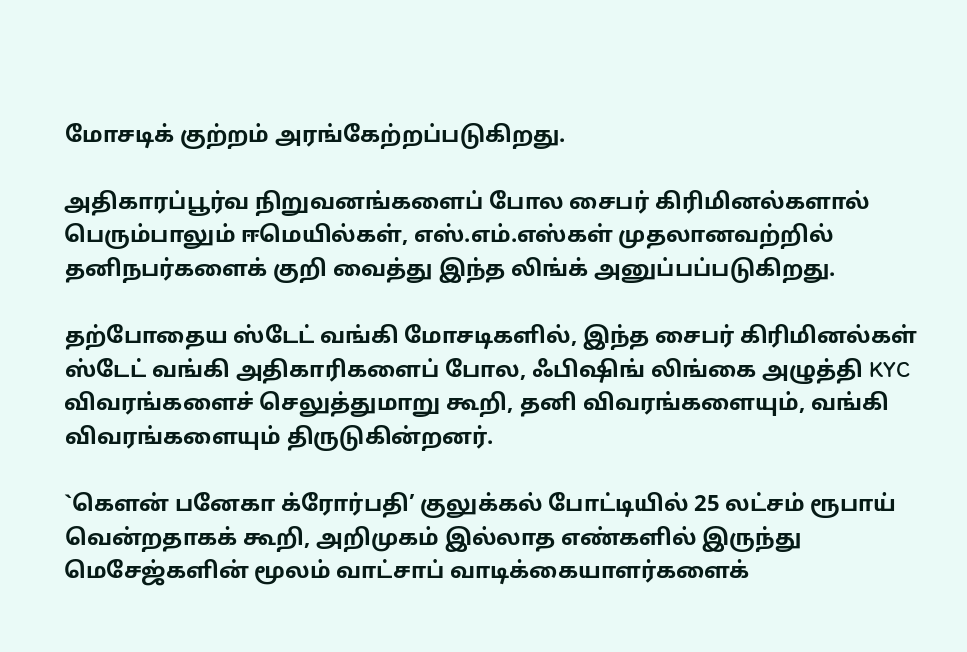மோசடிக் குற்றம் அரங்கேற்றப்படுகிறது.

அதிகாரப்பூர்வ நிறுவனங்களைப் போல சைபர் கிரிமினல்களால் பெரும்பாலும் ஈமெயில்கள், எஸ்.எம்.எஸ்கள் முதலானவற்றில் தனிநபர்களைக் குறி வைத்து இந்த லிங்க் அனுப்பப்படுகிறது.

தற்போதைய ஸ்டேட் வங்கி மோசடிகளில், இந்த சைபர் கிரிமினல்கள் ஸ்டேட் வங்கி அதிகாரிகளைப் போல, ஃபிஷிங் லிங்கை அழுத்தி KYC விவரங்களைச் செலுத்துமாறு கூறி, தனி விவரங்களையும், வங்கி விவரங்களையும் திருடுகின்றனர்.

`கௌன் பனேகா க்ரோர்பதி’ குலுக்கல் போட்டியில் 25 லட்சம் ரூபாய் வென்றதாகக் கூறி, அறிமுகம் இல்லாத எண்களில் இருந்து மெசேஜ்களின் மூலம் வாட்சாப் வாடிக்கையாளர்களைக்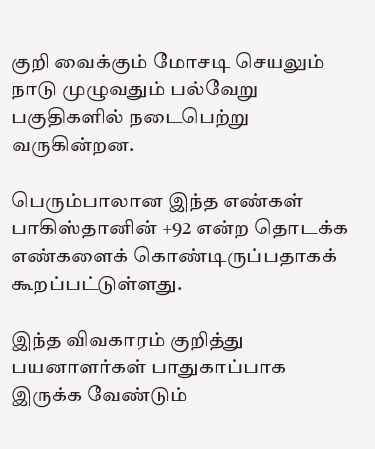குறி வைக்கும் மோசடி செயலும் நாடு முழுவதும் பல்வேறு பகுதிகளில் நடைபெற்று வருகின்றன.

பெரும்பாலான இந்த எண்கள் பாகிஸ்தானின் +92 என்ற தொடக்க எண்களைக் கொண்டிருப்பதாகக் கூறப்பட்டுள்ளது.

இந்த விவகாரம் குறித்து பயனாளர்கள் பாதுகாப்பாக இருக்க வேண்டும்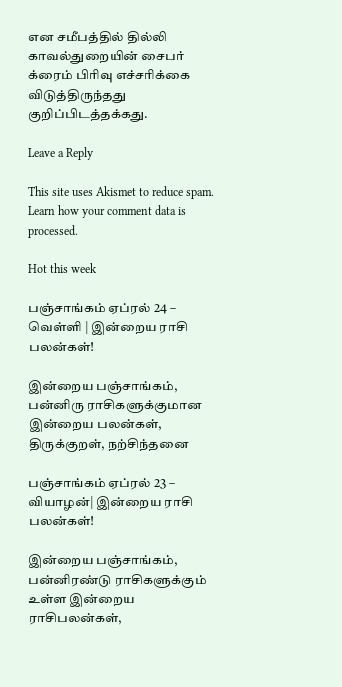என சமீபத்தில் தில்லி காவல்துறையின் சைபர் க்ரைம் பிரிவு எச்சரிக்கை விடுத்திருந்தது குறிப்பிடத்தக்கது.

Leave a Reply

This site uses Akismet to reduce spam. Learn how your comment data is processed.

Hot this week

பஞ்சாங்கம் ஏப்ரல் 24 – வெள்ளி | இன்றைய ராசி பலன்கள்!

இன்றைய பஞ்சாங்கம், பன்னிரு ராசிகளுக்குமான இன்றைய பலன்கள், திருக்குறள், நற்சிந்தனை

பஞ்சாங்கம் ஏப்ரல் 23 – வியாழன்| இன்றைய ராசி பலன்கள்!

இன்றைய பஞ்சாங்கம், பன்னிரண்டு ராசிகளுக்கும் உள்ள இன்றைய ராசிபலன்கள்,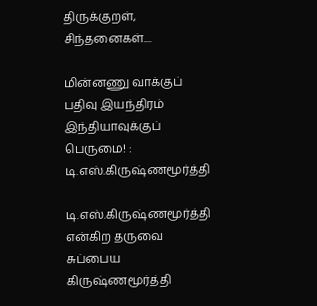திருக்குறள், சிந்தனைகள்....

மின்னணு வாக்குப் பதிவு இயந்திரம் இந்தியாவுக்குப் பெருமை! : டி.எஸ்.கிருஷ்ணமூர்த்தி

டி.எஸ்.கிருஷ்ணமூர்த்தி என்கிற தருவை சுப்பைய கிருஷ்ணமூர்த்தி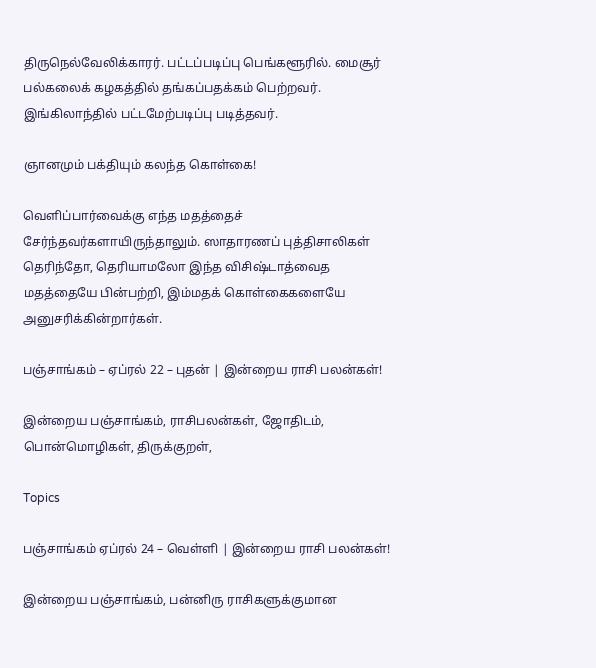திருநெல்வேலிக்காரர். பட்டப்படிப்பு பெங்களூரில். மைசூர் பல்கலைக் கழகத்தில் தங்கப்பதக்கம் பெற்றவர். இங்கிலாந்தில் பட்டமேற்படிப்பு படித்தவர்.

ஞானமும் பக்தியும் கலந்த கொள்கை!

வெளிப்பார்வைக்கு எந்த மதத்தைச் சேர்ந்தவர்களாயிருந்தாலும். ஸாதாரணப் புத்திசாலிகள் தெரிந்தோ, தெரியாமலோ இந்த விசிஷ்டாத்வைத மதத்தையே பின்பற்றி, இம்மதக் கொள்கைகளையே அனுசரிக்கின்றார்கள்.

பஞ்சாங்கம் – ஏப்ரல் 22 – புதன் | இன்றைய ராசி பலன்கள்!

இன்றைய பஞ்சாங்கம், ராசிபலன்கள், ஜோதிடம், பொன்மொழிகள், திருக்குறள்,

Topics

பஞ்சாங்கம் ஏப்ரல் 24 – வெள்ளி | இன்றைய ராசி பலன்கள்!

இன்றைய பஞ்சாங்கம், பன்னிரு ராசிகளுக்குமான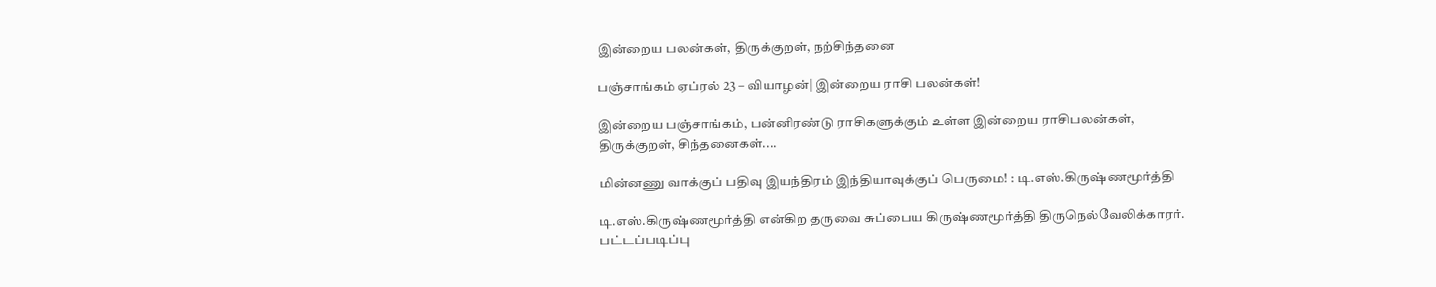இன்றைய பலன்கள், திருக்குறள், நற்சிந்தனை

பஞ்சாங்கம் ஏப்ரல் 23 – வியாழன்| இன்றைய ராசி பலன்கள்!

இன்றைய பஞ்சாங்கம், பன்னிரண்டு ராசிகளுக்கும் உள்ள இன்றைய ராசிபலன்கள், திருக்குறள், சிந்தனைகள்....

மின்னணு வாக்குப் பதிவு இயந்திரம் இந்தியாவுக்குப் பெருமை! : டி.எஸ்.கிருஷ்ணமூர்த்தி

டி.எஸ்.கிருஷ்ணமூர்த்தி என்கிற தருவை சுப்பைய கிருஷ்ணமூர்த்தி திருநெல்வேலிக்காரர். பட்டப்படிப்பு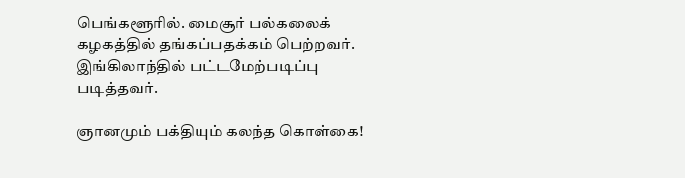பெங்களூரில். மைசூர் பல்கலைக் கழகத்தில் தங்கப்பதக்கம் பெற்றவர். இங்கிலாந்தில் பட்டமேற்படிப்பு படித்தவர்.

ஞானமும் பக்தியும் கலந்த கொள்கை!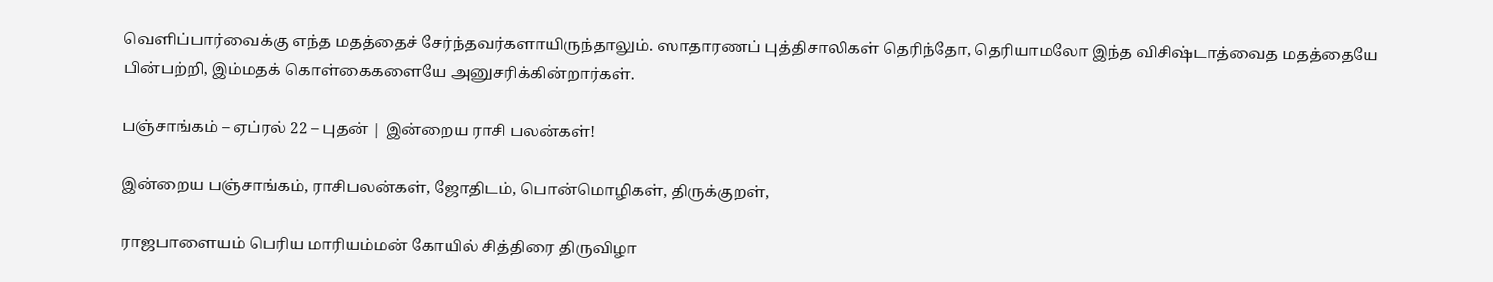வெளிப்பார்வைக்கு எந்த மதத்தைச் சேர்ந்தவர்களாயிருந்தாலும். ஸாதாரணப் புத்திசாலிகள் தெரிந்தோ, தெரியாமலோ இந்த விசிஷ்டாத்வைத மதத்தையே பின்பற்றி, இம்மதக் கொள்கைகளையே அனுசரிக்கின்றார்கள்.

பஞ்சாங்கம் – ஏப்ரல் 22 – புதன் | இன்றைய ராசி பலன்கள்!

இன்றைய பஞ்சாங்கம், ராசிபலன்கள், ஜோதிடம், பொன்மொழிகள், திருக்குறள்,

ராஜபாளையம் பெரிய மாரியம்மன் கோயில் சித்திரை திருவிழா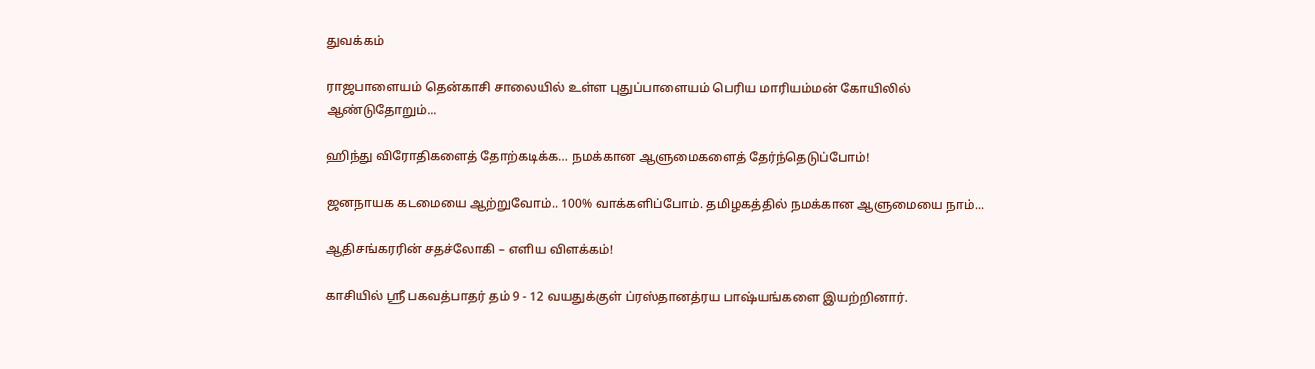துவக்கம்

ராஜபாளையம் தென்காசி சாலையில் உள்ள புதுப்பாளையம் பெரிய மாரியம்மன் கோயிலில் ஆண்டுதோறும்...

ஹிந்து விரோதிகளைத் தோற்கடிக்க… நமக்கான ஆளுமைகளைத் தேர்ந்தெடுப்போம்!

ஜனநாயக கடமையை ஆற்றுவோம்.. 100% வாக்களிப்போம். தமிழகத்தில் நமக்கான ஆளுமையை நாம்...

ஆதிசங்கரரின் சதச்லோகி – எளிய விளக்கம்!

காசியில் ஸ்ரீ பகவத்பாதர் தம் 9 - 12 வயதுக்குள் ப்ரஸ்தானத்ரய பாஷ்யங்களை இயற்றினார்.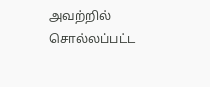அவற்றில் சொல்லப்பட்ட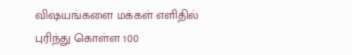விஷயங்களை மக்கள் எளிதில் புரிந்து கொள்ள 100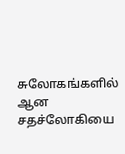சுலோகங்களில் ஆன சதச்லோகியை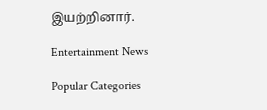இயற்றினார்.

Entertainment News

Popular Categories